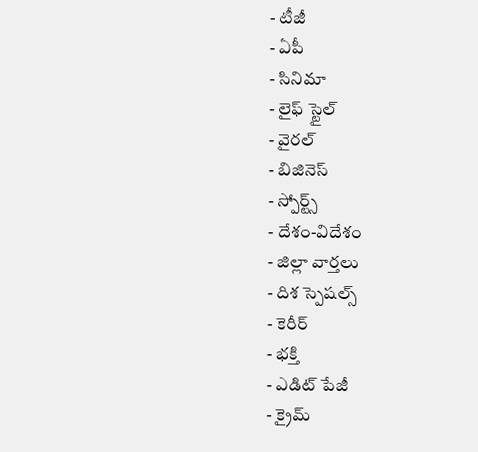- టీజీ
- ఏపీ
- సినిమా
- లైఫ్ స్టైల్
- వైరల్
- బిజినెస్
- స్పోర్ట్స్
- దేశం-విదేశం
- జిల్లా వార్తలు
- దిశ స్పెషల్స్
- కెరీర్
- భక్తి
- ఎడిట్ పేజీ
- క్రైమ్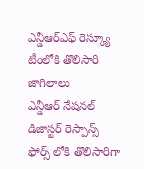ఎన్డీఆర్ఎఫ్ రెస్క్యూ టీంలోకి తొలిసారి జాగిలాలు
ఎన్డీఆర్ నేషనల్ డిజాస్టర్ రెస్పాన్స్ ఫోర్స్ లోకి తొలిసారిగా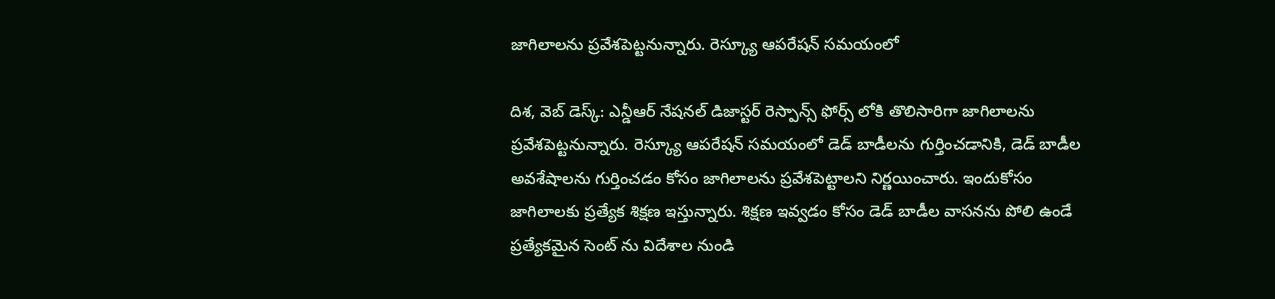జాగిలాలను ప్రవేశపెట్టనున్నారు. రెస్క్యూ ఆపరేషన్ సమయంలో

దిశ, వెబ్ డెస్క్: ఎన్డీఆర్ నేషనల్ డిజాస్టర్ రెస్పాన్స్ ఫోర్స్ లోకి తొలిసారిగా జాగిలాలను ప్రవేశపెట్టనున్నారు. రెస్క్యూ ఆపరేషన్ సమయంలో డెడ్ బాడీలను గుర్తించడానికి, డెడ్ బాడీల అవశేషాలను గుర్తించడం కోసం జాగిలాలను ప్రవేశపెట్టాలని నిర్ణయించారు. ఇందుకోసం జాగిలాలకు ప్రత్యేక శిక్షణ ఇస్తున్నారు. శిక్షణ ఇవ్వడం కోసం డెడ్ బాడీల వాసనను పోలి ఉండే ప్రత్యేకమైన సెంట్ ను విదేశాల నుండి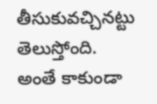తీసుకువచ్చినట్టు తెలుస్తోంది.
అంతే కాకుండా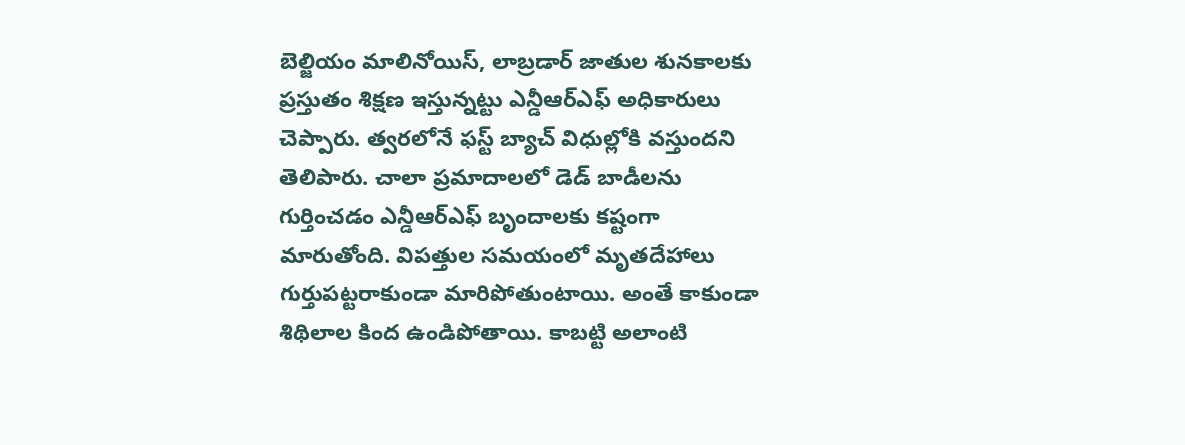బెల్జియం మాలినోయిస్, లాబ్రడార్ జాతుల శునకాలకు ప్రస్తుతం శిక్షణ ఇస్తున్నట్టు ఎన్డీఆర్ఎఫ్ అధికారులు చెప్పారు. త్వరలోనే ఫస్ట్ బ్యాచ్ విధుల్లోకి వస్తుందని తెలిపారు. చాలా ప్రమాదాలలో డెడ్ బాడీలను గుర్తించడం ఎన్డీఆర్ఎఫ్ బృందాలకు కష్టంగా మారుతోంది. విపత్తుల సమయంలో మృతదేహాలు గుర్తుపట్టరాకుండా మారిపోతుంటాయి. అంతే కాకుండా శిథిలాల కింద ఉండిపోతాయి. కాబట్టి అలాంటి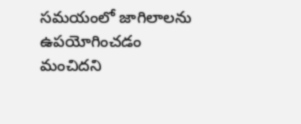సమయంలో జాగిలాలను ఉపయోగించడం మంచిదని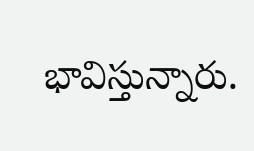భావిస్తున్నారు.